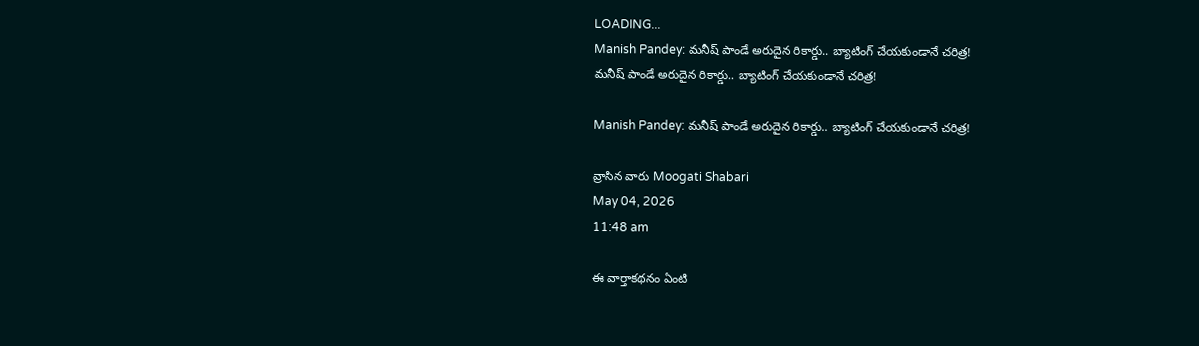LOADING...
Manish Pandey: మనీష్ పాండే అరుదైన రికార్డు.. బ్యాటింగ్ చేయకుండానే చరిత్ర!
మనీష్ పాండే అరుదైన రికార్డు.. బ్యాటింగ్ చేయకుండానే చరిత్ర!

Manish Pandey: మనీష్ పాండే అరుదైన రికార్డు.. బ్యాటింగ్ చేయకుండానే చరిత్ర!

వ్రాసిన వారు Moogati Shabari
May 04, 2026
11:48 am

ఈ వార్తాకథనం ఏంటి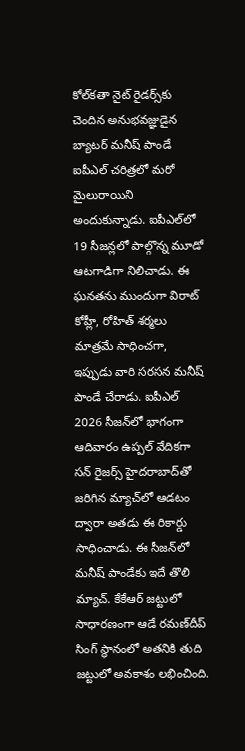కోల్‌కతా నైట్‌ రైడర్స్‌కు చెందిన అనుభవజ్ఞుడైన బ్యాటర్ మనీష్ పాండే ఐపీఎల్ చరిత్రలో మరో మైలురాయిని అందుకున్నాడు. ఐపీఎల్‌లో 19 సీజన్లలో పాల్గొన్న మూడో ఆటగాడిగా నిలిచాడు. ఈ ఘనతను ముందుగా విరాట్ కోహ్లీ, రోహిత్ శర్మలు మాత్రమే సాధించగా, ఇప్పుడు వారి సరసన మనీష్ పాండే చేరాడు. ఐపీఎల్ 2026 సీజన్‌లో భాగంగా ఆదివారం ఉప్పల్ వేదికగా సన్‌ రైజర్స్ హైదరాబాద్‌తో జరిగిన మ్యాచ్‌లో ఆడటం ద్వారా అతడు ఈ రికార్డు సాధించాడు. ఈ సీజన్‌లో మనీష్ పాండేకు ఇదే తొలి మ్యాచ్. కేకేఆర్ జట్టులో సాధారణంగా ఆడే రమణ్‌దీప్ సింగ్ స్థానంలో అతనికి తుది జట్టులో అవకాశం లభించింది.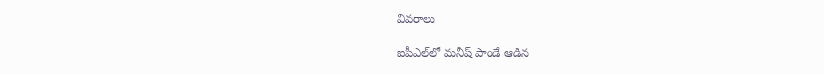వివరాలు

ఐపీఎల్‌లో మనీష్ పాండే ఆడిన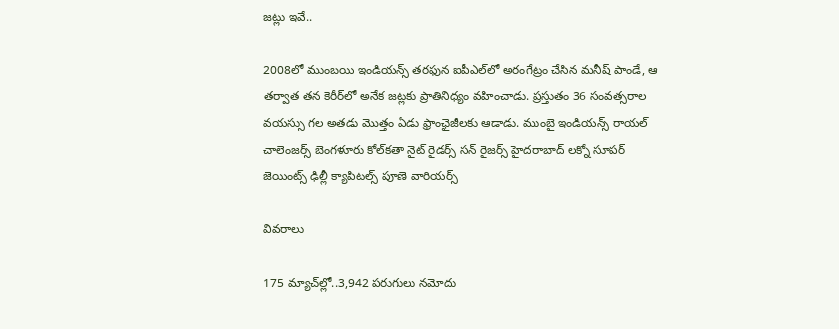జట్లు ఇవే..

2008లో ముంబయి ఇండియన్స్ తరఫున ఐపీఎల్‌లో అరంగేట్రం చేసిన మనీష్ పాండే, ఆ తర్వాత తన కెరీర్‌లో అనేక జట్లకు ప్రాతినిధ్యం వహించాడు. ప్రస్తుతం 36 సంవత్సరాల వయస్సు గల అతడు మొత్తం ఏడు ఫ్రాంఛైజీలకు ఆడాడు. ముంబై ఇండియన్స్ రాయల్ చాలెంజర్స్ బెంగళూరు కోల్‌కతా నైట్ రైడర్స్ సన్ రైజర్స్ హైదరాబాద్ లక్నో సూపర్ జెయింట్స్ ఢిల్లీ క్యాపిటల్స్ పూణె వారియర్స్

వివరాలు

175 మ్యాచ్‌ల్లో..3,942 పరుగులు నమోదు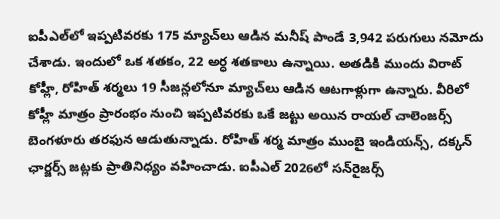ఐపీఎల్‌లో ఇప్పటివరకు 175 మ్యాచ్‌లు ఆడిన మనీష్ పాండే 3,942 పరుగులు నమోదు చేశాడు. ఇందులో ఒక శతకం, 22 అర్ధ శతకాలు ఉన్నాయి. అతడికి ముందు విరాట్ కోహ్లీ, రోహిత్ శర్మలు 19 సీజన్లలోనూ మ్యాచ్‌లు ఆడిన ఆటగాళ్లుగా ఉన్నారు. వీరిలో కోహ్లీ మాత్రం ప్రారంభం నుంచి ఇప్పటివరకు ఒకే జట్టు అయిన రాయల్ చాలెంజర్స్ బెంగళూరు తరఫున ఆడుతున్నాడు. రోహిత్ శర్మ మాత్రం ముంబై ఇండియన్స్, దక్కన్ ఛార్జర్స్ జట్లకు ప్రాతినిధ్యం వహించాడు. ఐపీఎల్ 2026లో సన్‌రైజర్స్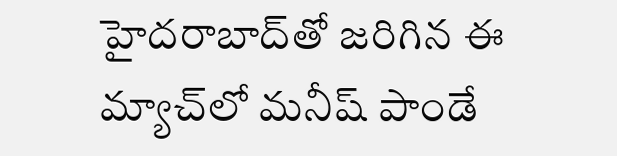హైదరాబాద్‌తో జరిగిన ఈ మ్యాచ్‌లో మనీష్ పాండే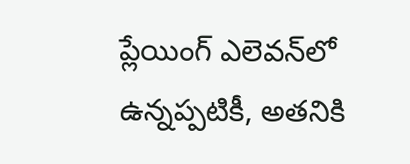ప్లేయింగ్ ఎలెవన్‌లో ఉన్నప్పటికీ, అతనికి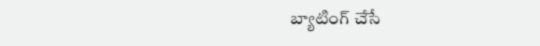బ్యాటింగ్ చేసే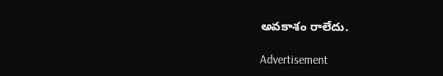అవకాశం రాలేదు.

Advertisement